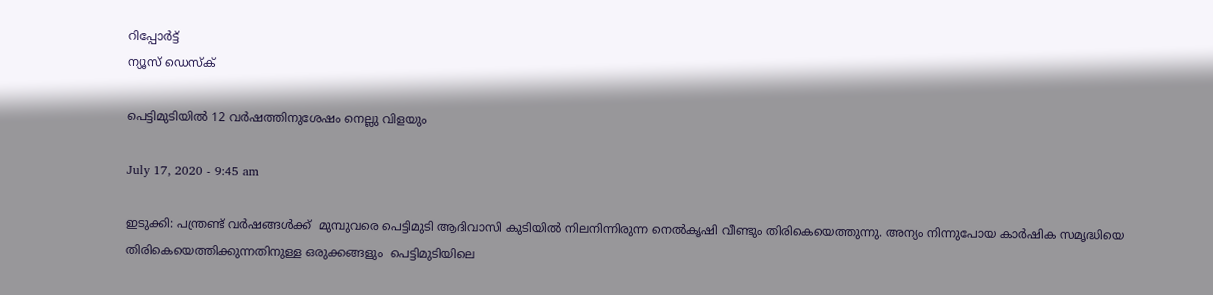റിപ്പോര്‍ട്ട്
ന്യൂസ് ഡെസ്ക്

പെട്ടിമുടിയില്‍ 12 വര്‍ഷത്തിനുശേഷം നെല്ലു വിളയും

July 17, 2020 - 9:45 am

ഇടുക്കി: പന്ത്രണ്ട് വര്‍ഷങ്ങള്‍ക്ക്  മുമ്പുവരെ പെട്ടിമുടി ആദിവാസി കുടിയില്‍ നിലനിന്നിരുന്ന നെല്‍കൃഷി വീണ്ടും തിരികെയെത്തുന്നു. അന്യം നിന്നുപോയ കാര്‍ഷിക സമൃദ്ധിയെ തിരികെയെത്തിക്കുന്നതിനുള്ള ഒരുക്കങ്ങളും  പെട്ടിമുടിയിലെ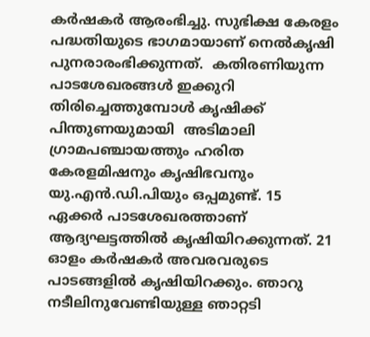കര്‍ഷകര്‍ ആരംഭിച്ചു. സുഭിക്ഷ കേരളം പദ്ധതിയുടെ ഭാഗമായാണ് നെല്‍കൃഷി പുനരാരംഭിക്കുന്നത്.  കതിരണിയുന്ന പാടശേഖരങ്ങള്‍ ഇക്കുറി  തിരിച്ചെത്തുമ്പോള്‍ കൃഷിക്ക് പിന്തുണയുമായി  അടിമാലി ഗ്രാമപഞ്ചായത്തും ഹരിത കേരളമിഷനും കൃഷിഭവനും യു.എന്‍.ഡി.പിയും ഒപ്പമുണ്ട്. 15 ഏക്കര്‍ പാടശേഖരത്താണ് ആദ്യഘട്ടത്തില്‍ കൃഷിയിറക്കുന്നത്. 21 ഓളം കര്‍ഷകര്‍ അവരവരുടെ പാടങ്ങളില്‍ കൃഷിയിറക്കും. ഞാറു നടീലിനുവേണ്ടിയുള്ള ഞാറ്റടി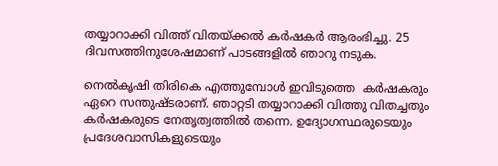തയ്യാറാക്കി വിത്ത് വിതയ്ക്കല്‍ കര്‍ഷകര്‍ ആരംഭിച്ചു. 25 ദിവസത്തിനുശേഷമാണ് പാടങ്ങളില്‍ ഞാറു നടുക.

നെല്‍കൃഷി തിരികെ എത്തുമ്പോള്‍ ഇവിടുത്തെ  കര്‍ഷകരും ഏറെ സന്തുഷ്ടരാണ്. ഞാറ്റടി തയ്യാറാക്കി വിത്തു വിതച്ചതും കര്‍ഷകരുടെ നേതൃത്വത്തില്‍ തന്നെ. ഉദ്യോഗസ്ഥരുടെയും പ്രദേശവാസികളുടെയും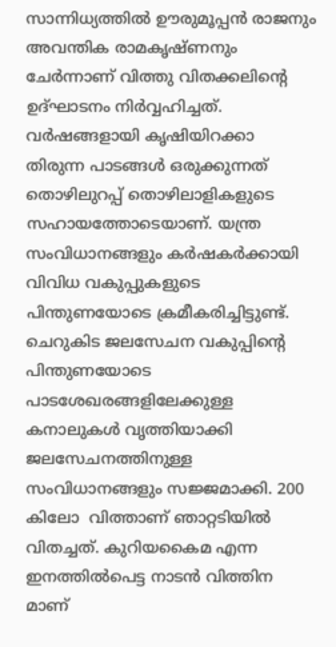സാന്നിധ്യത്തില്‍ ഊരുമൂപ്പന്‍ രാജനും അവന്തിക രാമകൃഷ്ണനും ചേര്‍ന്നാണ് വിത്തു വിതക്കലിന്റെ ഉദ്ഘാടനം നിര്‍വ്വഹിച്ചത്.  വര്‍ഷങ്ങളായി കൃഷിയിറക്കാ തിരുന്ന പാടങ്ങള്‍ ഒരുക്കുന്നത് തൊഴിലുറപ്പ് തൊഴിലാളികളുടെ സഹായത്തോടെയാണ്. യന്ത്ര സംവിധാനങ്ങളും കര്‍ഷകര്‍ക്കായി വിവിധ വകുപ്പുകളുടെ പിന്തുണയോടെ ക്രമീകരിച്ചിട്ടുണ്ട്.  ചെറുകിട ജലസേചന വകുപ്പിന്റെ പിന്തുണയോടെ പാടശേഖരങ്ങളിലേക്കുള്ള കനാലുകള്‍ വൃത്തിയാക്കി ജലസേചനത്തിനുള്ള സംവിധാനങ്ങളും സജ്ജമാക്കി. 200 കിലോ  വിത്താണ് ഞാറ്റടിയില്‍ വിതച്ചത്. കുറിയകൈമ എന്ന ഇനത്തില്‍പെട്ട നാടന്‍ വിത്തിന മാണ്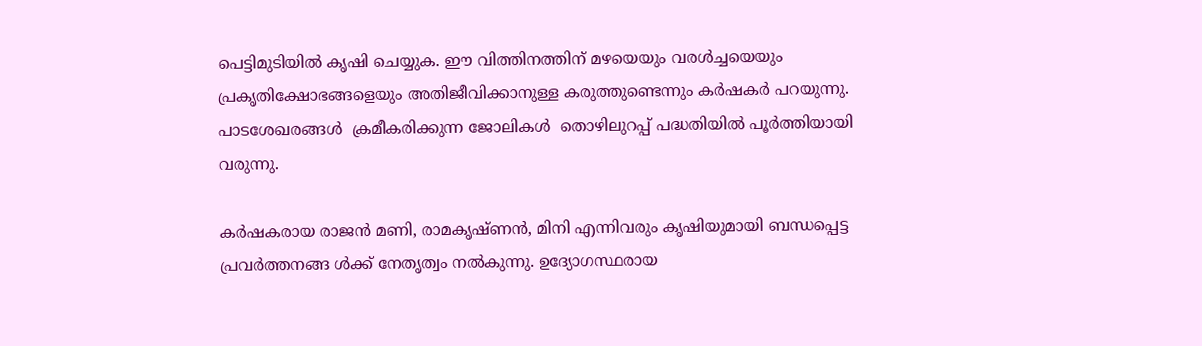പെട്ടിമുടിയില്‍ കൃഷി ചെയ്യുക. ഈ വിത്തിനത്തിന് മഴയെയും വരള്‍ച്ചയെയും പ്രകൃതിക്ഷോഭങ്ങളെയും അതിജീവിക്കാനുള്ള കരുത്തുണ്ടെന്നും കര്‍ഷകര്‍ പറയുന്നു. പാടശേഖരങ്ങള്‍  ക്രമീകരിക്കുന്ന ജോലികള്‍  തൊഴിലുറപ്പ് പദ്ധതിയില്‍ പൂര്‍ത്തിയായി വരുന്നു.

കര്‍ഷകരായ രാജന്‍ മണി, രാമകൃഷ്ണന്‍, മിനി എന്നിവരും കൃഷിയുമായി ബന്ധപ്പെട്ട പ്രവര്‍ത്തനങ്ങ ള്‍ക്ക് നേതൃത്വം നല്‍കുന്നു. ഉദ്യോഗസ്ഥരായ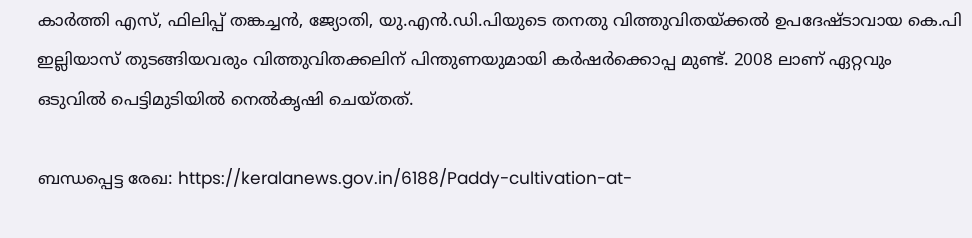കാര്‍ത്തി എസ്, ഫിലിപ്പ് തങ്കച്ചന്‍, ജ്യോതി, യു.എന്‍.ഡി.പിയുടെ തനതു വിത്തുവിതയ്ക്കല്‍ ഉപദേഷ്ടാവായ കെ.പി ഇല്ലിയാസ് തുടങ്ങിയവരും വിത്തുവിതക്കലിന് പിന്തുണയുമായി കര്‍ഷര്‍ക്കൊപ്പ മുണ്ട്. 2008 ലാണ് ഏറ്റവും ഒടുവില്‍ പെട്ടിമുടിയില്‍ നെല്‍കൃഷി ചെയ്തത്.

ബന്ധപ്പെട്ട രേഖ: https://keralanews.gov.in/6188/Paddy-cultivation-at-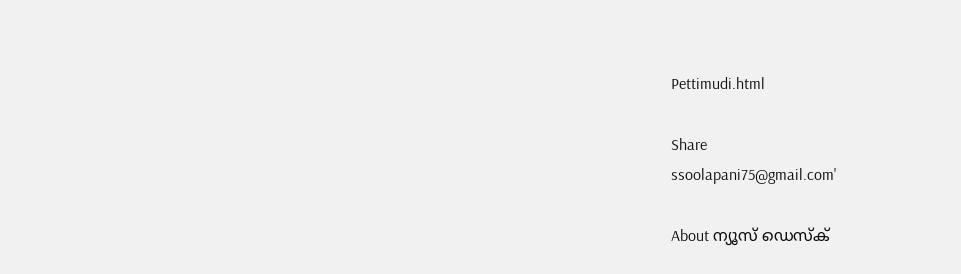Pettimudi.html

Share
ssoolapani75@gmail.com'

About ന്യൂസ് ഡെസ്ക്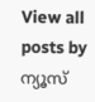View all posts by ന്യൂസ്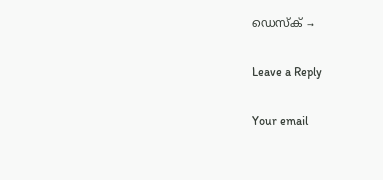ഡെസ്ക് →

Leave a Reply

Your email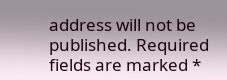address will not be published. Required fields are marked *